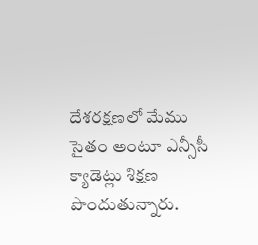దేశరక్షణలో మేము సైతం అంటూ ఎన్సీసీ క్యాడెట్లు శిక్షణ పొందుతున్నారు.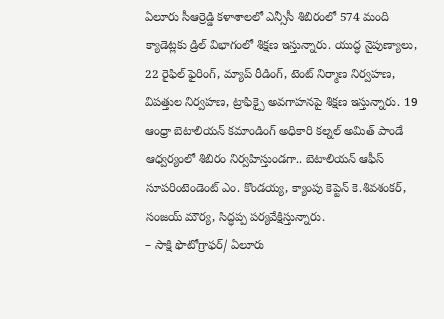ఏలూరు సీఆర్రెడ్డి కళాశాలలో ఎన్సీసీ శిబిరంలో 574 మంది క్యాడెట్లకు డ్రిల్ విభాగంలో శిక్షణ ఇస్తున్నారు. యుద్ధ నైపుణ్యాలు, 22 రైఫిల్ ఫైరింగ్, మ్యాప్ రీడింగ్, టెంట్ నిర్మాణ నిర్వహణ, విపత్తుల నిర్వహణ, ట్రాఫిక్పై అవగాహనపై శిక్షణ ఇస్తున్నారు. 19 ఆంధ్రా బెటాలియన్ కమాండింగ్ అధికారి కల్నల్ అమిత్ పాండే ఆధ్వర్యంలో శిబిరం నిర్వహిస్తుండగా.. బెటాలియన్ ఆఫీస్ సూపరింటెండెంట్ ఎం. కొండయ్య, క్యాంపు కెప్టెన్ కె.శివశంకర్, సంజయ్ మౌర్య, సిద్ధప్ప పర్యవేక్షిస్తున్నారు.
– సాక్షి ఫొటోగ్రాఫర్/ ఏలూరు